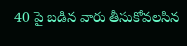40 పై బడిన వారు తీసుకోవలసిన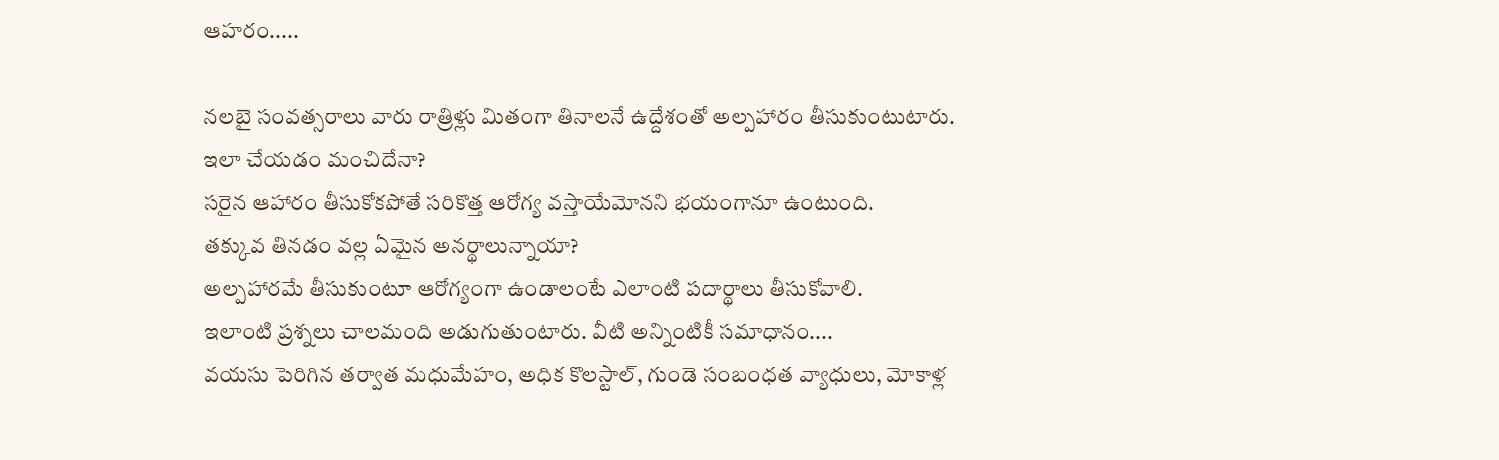ఆహరం.....

నలబై సంవత్సరాలు వారు రాత్రిళ్లు మితంగా తినాలనే ఉద్దేశంతో అల్పహారం తీసుకుంటుటారు.
ఇలా చేయడం మంచిదేనా?
సరైన ఆహారం తీసుకోకపోతే సరికొత్త ఆరోగ్య వస్తాయేమోనని భయంగానూ ఉంటుంది.
తక్కువ తినడం వల్ల ఏమైన అనర్థాలున్నాయా?
అల్పహారమే తీసుకుంటూ ఆరోగ్యంగా ఉండాలంటే ఎలాంటి పదార్థాలు తీసుకోవాలి.
ఇలాంటి ప్రశ్నలు చాలమంది అడుగుతుంటారు. వీటి అన్నింటికీ సమాధానం....
వయసు పెరిగిన తర్వాత మధుమేహం, అధిక కొలస్టాల్, గుండె సంబంధత వ్యాధులు, మోకాళ్ల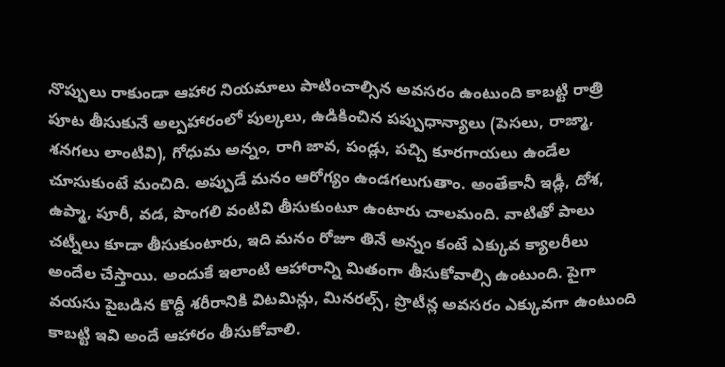నొప్పులు రాకుండా ఆహార నియమాలు పాటించాల్సిన అవసరం ఉంటుంది కాబట్టి రాత్రి పూట తీసుకునే అల్పహారంలో పుల్కలు, ఉడికించిన పప్పుధాన్యాలు (పెసలు, రాజ్మా, శనగలు లాంటివి), గోధుమ అన్నం, రాగి జావ, పండ్లు, పచ్చి కూరగాయలు ఉండేల చూసుకుంటే మంచిది. అప్పుడే మనం ఆరోగ్యం ఉండగలుగుతాం. అంతేకానీ ఇడ్లీ, దోశ, ఉప్మా, పూరీ, వడ, పొంగలి వంటివి తీసుకుంటూ ఉంటారు చాలమంది. వాటితో పాలు చట్నీలు కూడా తీసుకుంటారు, ఇది మనం రోజూ తినే అన్నం కంటే ఎక్కువ క్యాలరీలు అందేల చేస్తాయి. అందుకే ఇలాంటి ఆహారాన్ని మితంగా తీసుకోవాల్సి ఉంటుంది. పైగా వయసు పైబడిన కొద్దీ శరీరానికి విటమిన్లు, మినరల్స్, ప్రొటీన్ల అవసరం ఎక్కువగా ఉంటుంది కాబట్టి ఇవి అందే ఆహారం తీసుకోవాలి.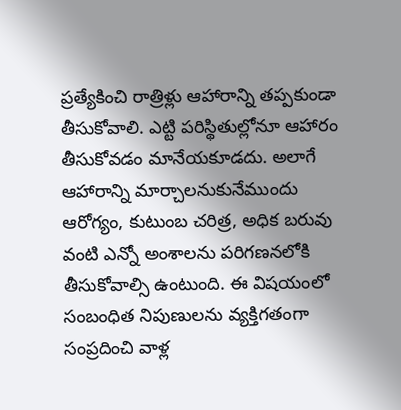ప్రత్యేకించి రాత్రిళ్లు ఆహారాన్ని తప్పకుండా తీసుకోవాలి. ఎట్టి పరిస్థితుల్లోనూ ఆహారం తీసుకోవడం మానేయకూడదు. అలాగే ఆహారాన్ని మార్చాలనుకునేముందు ఆరోగ్యం, కుటుంబ చరిత్ర, అధిక బరువు వంటి ఎన్నో అంశాలను పరిగణనలోకి తీసుకోవాల్సి ఉంటుంది. ఈ విషయంలో సంబంధిత నిపుణులను వ్యక్తిగతంగా సంప్రదించి వాళ్ల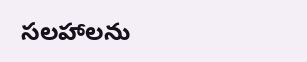సలహాలను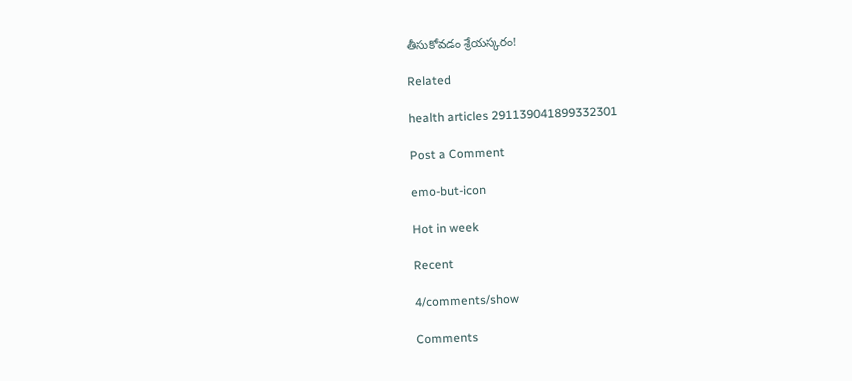తీసుకోవడం శ్రేయస్కరం!

Related

health articles 291139041899332301

Post a Comment

emo-but-icon

Hot in week

Recent

4/comments/show

Comments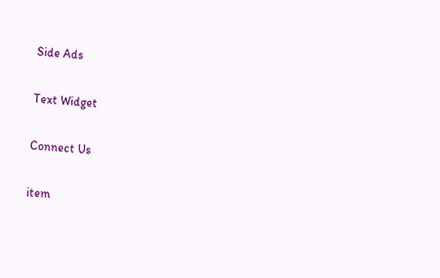Side Ads

Text Widget

Connect Us

item